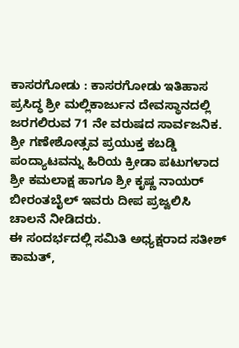ಕಾಸರಗೋಡು : ಕಾಸರಗೋಡು ಇತಿಹಾಸ ಪ್ರಸಿದ್ಧ ಶ್ರೀ ಮಲ್ಲಿಕಾರ್ಜುನ ದೇವಸ್ಥಾನದಲ್ಲಿ ಜರಗಲಿರುವ 71 ನೇ ವರುಷದ ಸಾರ್ವಜನಿಕ. ಶ್ರೀ ಗಣೇಶೋತ್ಸವ ಪ್ರಯುಕ್ತ ಕಬಡ್ಡಿ ಪಂದ್ಯಾಟವನ್ನು ಹಿರಿಯ ಕ್ರೀಡಾ ಪಟುಗಳಾದ ಶ್ರೀ ಕಮಲಾಕ್ಷ ಹಾಗೂ ಶ್ರೀ ಕೃಷ್ಣ ನಾಯರ್ ಬೀರಂತಬೈಲ್ ಇವರು ದೀಪ ಪ್ರಜ್ವಲಿಸಿ ಚಾಲನೆ ನೀಡಿದರು.
ಈ ಸಂದರ್ಭದಲ್ಲಿ ಸಮಿತಿ ಅಧ್ಯಕ್ಷರಾದ ಸತೀಶ್ ಕಾಮತ್,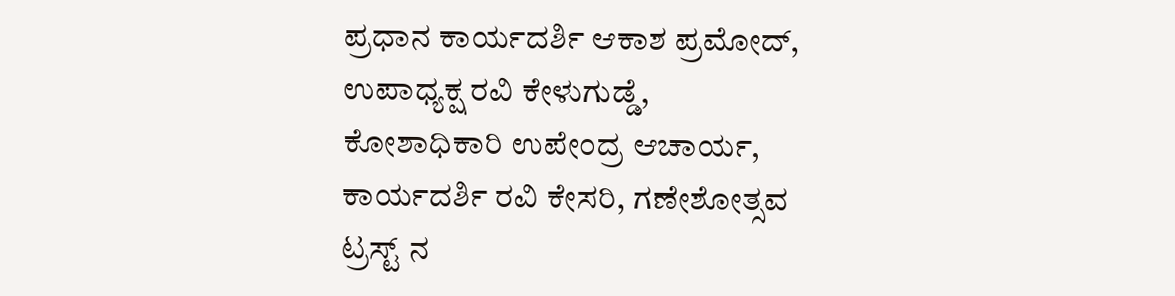ಪ್ರಧಾನ ಕಾರ್ಯದರ್ಶಿ ಆಕಾಶ ಪ್ರಮೋದ್, ಉಪಾಧ್ಯಕ್ಷ ರವಿ ಕೇಳುಗುಡ್ಡೆ, ಕೋಶಾಧಿಕಾರಿ ಉಪೇಂದ್ರ ಆಚಾರ್ಯ, ಕಾರ್ಯದರ್ಶಿ ರವಿ ಕೇಸರಿ, ಗಣೇಶೋತ್ಸವ ಟ್ರಸ್ಟ್ ನ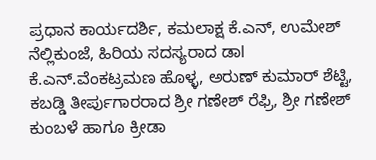ಪ್ರಧಾನ ಕಾರ್ಯದರ್ಶಿ, ಕಮಲಾಕ್ಷ ಕೆ.ಎನ್, ಉಮೇಶ್ ನೆಲ್ಲಿಕುಂಜೆ, ಹಿರಿಯ ಸದಸ್ಯರಾದ ಡಾl ಕೆ.ಎನ್.ವೆಂಕಟ್ರಮಣ ಹೊಳ್ಳ, ಅರುಣ್ ಕುಮಾರ್ ಶೆಟ್ಟಿ, ಕಬಡ್ಡಿ ತೀರ್ಪುಗಾರರಾದ ಶ್ರೀ ಗಣೇಶ್ ರೆಫ್ರಿ, ಶ್ರೀ ಗಣೇಶ್ ಕುಂಬಳೆ ಹಾಗೂ ಕ್ರೀಡಾ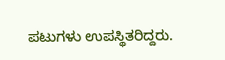ಪಟುಗಳು ಉಪಸ್ಥಿತರಿದ್ದರು.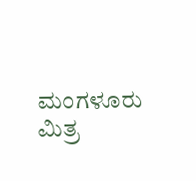ಮಂಗಳೂರು ಮಿತ್ರ